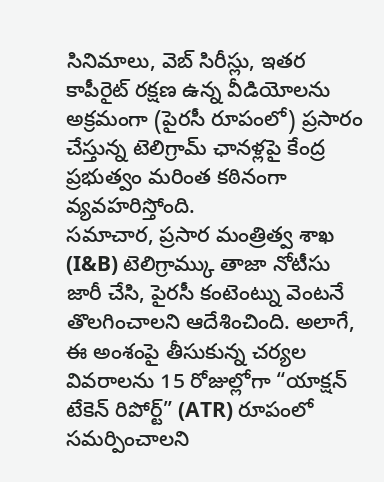సినిమాలు, వెబ్ సిరీస్లు, ఇతర కాపీరైట్ రక్షణ ఉన్న వీడియోలను అక్రమంగా (పైరసీ రూపంలో) ప్రసారం చేస్తున్న టెలిగ్రామ్ ఛానళ్లపై కేంద్ర ప్రభుత్వం మరింత కఠినంగా వ్యవహరిస్తోంది.
సమాచార, ప్రసార మంత్రిత్వ శాఖ (I&B) టెలిగ్రామ్కు తాజా నోటీసు జారీ చేసి, పైరసీ కంటెంట్ను వెంటనే తొలగించాలని ఆదేశించింది. అలాగే, ఈ అంశంపై తీసుకున్న చర్యల వివరాలను 15 రోజుల్లోగా “యాక్షన్ టేకెన్ రిపోర్ట్” (ATR) రూపంలో సమర్పించాలని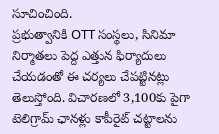సూచించింది.
ప్రభుత్వానికి OTT సంస్థలు, సినిమా నిర్మాతలు పెద్ద ఎత్తున ఫిర్యాదులు చేయడంతో ఈ చర్యలు చేపట్టినట్లు తెలుస్తోంది. విచారణలో 3,100కు పైగా టెలిగ్రామ్ ఛానళ్లు కాపీరైట్ చట్టాలను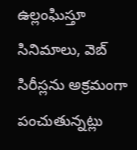ఉల్లంఘిస్తూ సినిమాలు, వెబ్ సిరీస్లను అక్రమంగా పంచుతున్నట్లు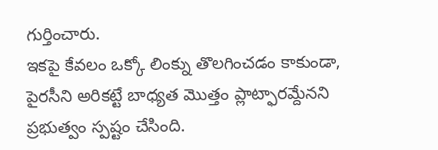గుర్తించారు.
ఇకపై కేవలం ఒక్కో లింక్ను తొలగించడం కాకుండా, పైరసీని అరికట్టే బాధ్యత మొత్తం ప్లాట్ఫారమ్దేనని ప్రభుత్వం స్పష్టం చేసింది.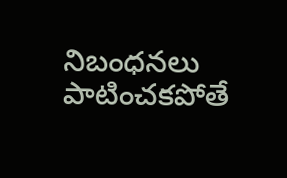నిబంధనలు పాటించకపోతే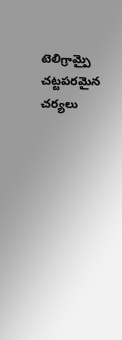టెలిగ్రామ్పై చట్టపరమైన చర్యలు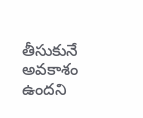తీసుకునే అవకాశం ఉందని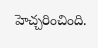హెచ్చరించింది.